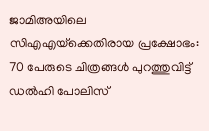ജാമിഅയിലെ സിഎഎയ്‌ക്കെതിരായ പ്രക്ഷോഭം: 70 പേരുടെ ചിത്രങ്ങള്‍ പുറത്തുവിട്ട് ഡല്‍ഹി പോലിസ്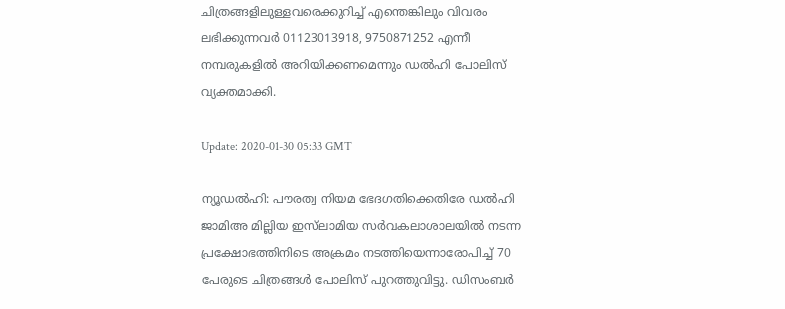ചിത്രങ്ങളിലുള്ളവരെക്കുറിച്ച് എന്തെങ്കിലും വിവരം ലഭിക്കുന്നവര്‍ 01123013918, 9750871252 എന്നീ നമ്പരുകളില്‍ അറിയിക്കണമെന്നും ഡല്‍ഹി പോലിസ് വ്യക്തമാക്കി.

Update: 2020-01-30 05:33 GMT

ന്യൂഡല്‍ഹി: പൗരത്വ നിയമ ഭേദഗതിക്കെതിരേ ഡല്‍ഹി ജാമിഅ മില്ലിയ ഇസ്‌ലാമിയ സര്‍വകലാശാലയില്‍ നടന്ന പ്രക്ഷോഭത്തിനിടെ അക്രമം നടത്തിയെന്നാരോപിച്ച് 70 പേരുടെ ചിത്രങ്ങള്‍ പോലിസ് പുറത്തുവിട്ടു. ഡിസംബര്‍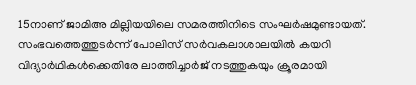15നാണ് ജാമിഅ മില്ലിയയിലെ സമരത്തിനിടെ സംഘര്‍ഷമുണ്ടായത്. സംഭവത്തെത്തുടര്‍ന്ന് പോലിസ് സര്‍വകലാശാലയില്‍ കയറി വിദ്യാര്‍ഥികള്‍ക്കെതിരേ ലാത്തിച്ചാര്‍ജ് നടത്തുകയും ക്രൂരമായി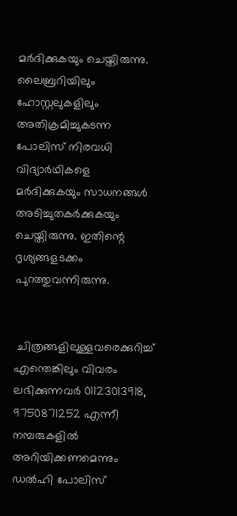മര്‍ദിക്കുകയും ചെയ്തിരുന്നു. ലൈബ്രറിയിലും ഹോസ്റ്റലുകളിലും അതിക്രമിച്ചുകടന്ന പോലിസ് നിരവധി വിദ്യാര്‍ഥികളെ മര്‍ദിക്കുകയും സാധനങ്ങള്‍ അടിച്ചുതകര്‍ക്കുകയും ചെയ്തിരുന്നു. ഇതിന്റെ ദൃശ്യങ്ങളടക്കം പുറത്തുവന്നിരുന്നു.


 ചിത്രങ്ങളിലുള്ളവരെക്കുറിച്ച് എന്തെങ്കിലും വിവരം ലഭിക്കുന്നവര്‍ 01123013918, 9750871252 എന്നീ നമ്പരുകളില്‍ അറിയിക്കണമെന്നും ഡല്‍ഹി പോലിസ്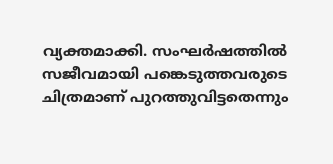വ്യക്തമാക്കി. സംഘര്‍ഷത്തില്‍ സജീവമായി പങ്കെടുത്തവരുടെ ചിത്രമാണ് പുറത്തുവിട്ടതെന്നും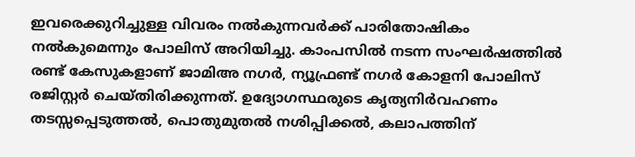ഇവരെക്കുറിച്ചുള്ള വിവരം നല്‍കുന്നവര്‍ക്ക് പാരിതോഷികം നല്‍കുമെന്നും പോലിസ് അറിയിച്ചു. കാംപസില്‍ നടന്ന സംഘര്‍ഷത്തില്‍ രണ്ട് കേസുകളാണ് ജാമിഅ നഗര്‍, ന്യൂഫ്രണ്ട് നഗര്‍ കോളനി പോലിസ് രജിസ്റ്റര്‍ ചെയ്തിരിക്കുന്നത്. ഉദ്യോഗസ്ഥരുടെ കൃത്യനിര്‍വഹണം തടസ്സപ്പെടുത്തല്‍, പൊതുമുതല്‍ നശിപ്പിക്കല്‍, കലാപത്തിന്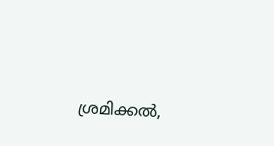ശ്രമിക്കല്‍,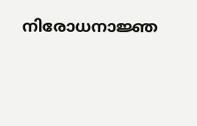നിരോധനാജ്ഞ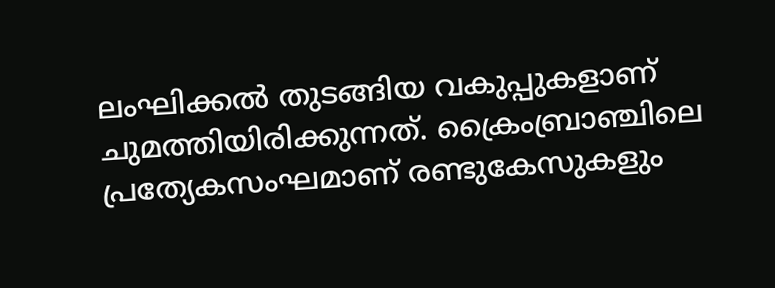ലംഘിക്കല്‍ തുടങ്ങിയ വകുപ്പുകളാണ് ചുമത്തിയിരിക്കുന്നത്. ക്രൈംബ്രാഞ്ചിലെ പ്രത്യേകസംഘമാണ് രണ്ടുകേസുകളും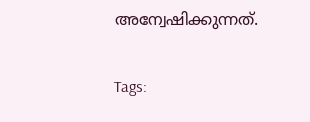അന്വേഷിക്കുന്നത്.

Tags: